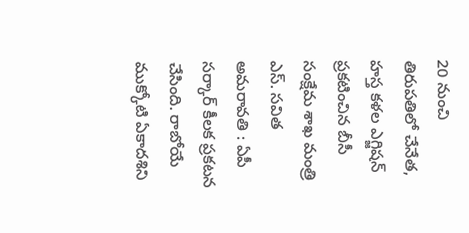20 నుంచి తిరుపతిలో చేనేత, హస్త కళల ఎగ్జిషన్
ప్రకటించిన బీసీ సంక్షేమ శాఖ మంత్రి ఎస్. సవిత అమరావతి : ఏపీ సర్కార్ కీలక ప్రకటన చేసింది. రాబోయే ముక్కోటి ఏకాదశిని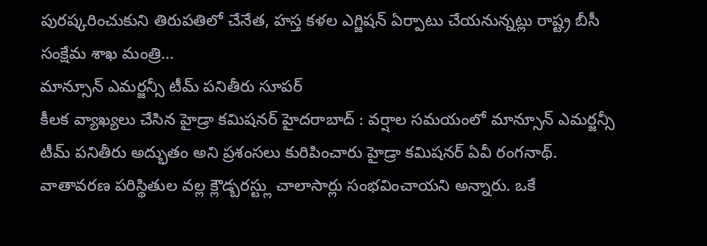పురష్కరించుకుని తిరుపతిలో చేనేత, హస్త కళల ఎగ్జిషన్ ఏర్పాటు చేయనున్నట్లు రాష్ట్ర బీసీ సంక్షేమ శాఖ మంత్రి…
మాన్సూన్ ఎమర్జన్సీ టీమ్ పనితీరు సూపర్
కీలక వ్యాఖ్యలు చేసిన హైడ్రా కమిషనర్ హైదరాబాద్ : వర్షాల సమయంలో మాన్సూన్ ఎమర్జన్సీ టీమ్ పనితీరు అద్భుతం అని ప్రశంసలు కురిపించారు హైడ్రా కమిషనర్ ఏవీ రంగనాథ్. వాతావరణ పరిస్థితుల వల్ల క్లౌడ్బరస్ట్లు చాలాసార్లు సంభవించాయని అన్నారు. ఒకే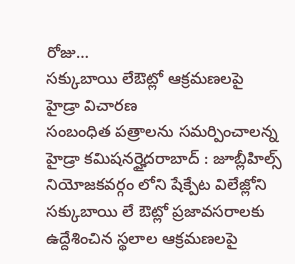రోజు…
సక్కుబాయి లేఔట్లో ఆక్రమణలపై హైడ్రా విచారణ
సంబంధిత పత్రాలను సమర్పించాలన్న హైడ్రా కమిషనర్హైదరాబాద్ : జూబ్లీహిల్స్ నియోజకవర్గం లోని షేక్పేట విలేజ్లోని సక్కుబాయి లే ఔట్లో ప్రజావసరాలకు ఉద్దేశించిన స్థలాల ఆక్రమణలపై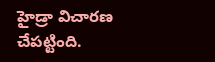హైడ్రా విచారణ చేపట్టింది.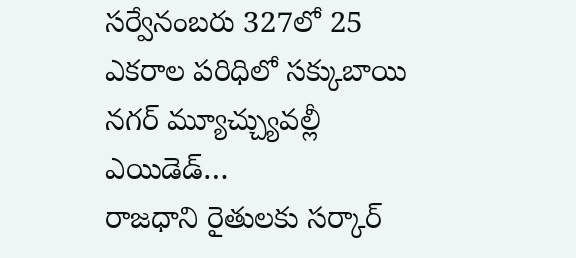సర్వేనంబరు 327లో 25 ఎకరాల పరిధిలో సక్కుబాయి నగర్ మ్యూచ్చ్యువల్లీ ఎయిడెడ్…
రాజధాని రైతులకు సర్కార్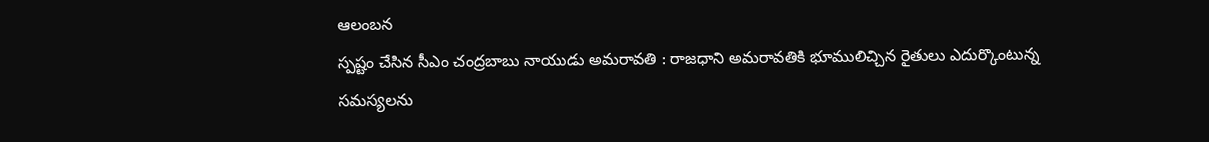ఆలంబన
స్పష్టం చేసిన సీఎం చంద్రబాబు నాయుడు అమరావతి : రాజధాని అమరావతికి భూములిచ్చిన రైతులు ఎదుర్కొంటున్న సమస్యలను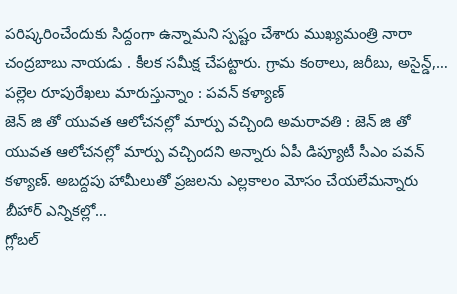పరిష్కరించేందుకు సిద్దంగా ఉన్నామని స్పష్టం చేశారు ముఖ్యమంత్రి నారా చంద్రబాబు నాయడు . కీలక సమీక్ష చేపట్టారు. గ్రామ కంఠాలు, జరీబు, అసైన్డ్,…
పల్లెల రూపురేఖలు మారుస్తున్నాం : పవన్ కళ్యాణ్
జెన్ జి తో యువత ఆలోచనల్లో మార్పు వచ్చింది అమరావతి : జెన్ జి తో యువత ఆలోచనల్లో మార్పు వచ్చిందని అన్నారు ఏపీ డిప్యూటీ సీఎం పవన్ కళ్యాణ్. అబద్దపు హామీలుతో ప్రజలను ఎల్లకాలం మోసం చేయలేమన్నారు బీహార్ ఎన్నికల్లో…
గ్లోబల్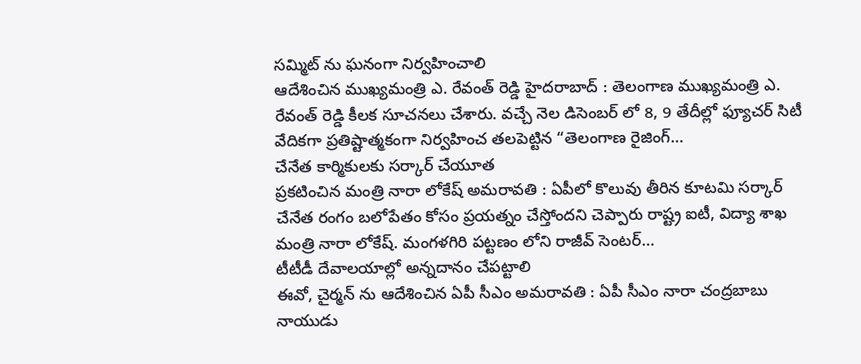సమ్మిట్ ను ఘనంగా నిర్వహించాలి
ఆదేశించిన ముఖ్యమంత్రి ఎ. రేవంత్ రెడ్డి హైదరాబాద్ : తెలంగాణ ముఖ్యమంత్రి ఎ. రేవంత్ రెడ్డి కీలక సూచనలు చేశారు. వచ్చే నెల డిసెంబర్ లో 8, 9 తేదీల్లో ఫ్యూచర్ సిటీ వేదికగా ప్రతిష్టాత్మకంగా నిర్వహించ తలపెట్టిన “తెలంగాణ రైజింగ్…
చేనేత కార్మికులకు సర్కార్ చేయూత
ప్రకటించిన మంత్రి నారా లోకేష్ అమరావతి : ఏపీలో కొలువు తీరిన కూటమి సర్కార్ చేనేత రంగం బలోపేతం కోసం ప్రయత్నం చేస్తోందని చెప్పారు రాష్ట్ర ఐటీ, విద్యా శాఖ మంత్రి నారా లోకేష్. మంగళగిరి పట్టణం లోని రాజీవ్ సెంటర్…
టీటీడీ దేవాలయాల్లో అన్నదానం చేపట్టాలి
ఈవో, చైర్మన్ ను ఆదేశించిన ఏపీ సీఎం అమరావతి : ఏపీ సీఎం నారా చంద్రబాబు నాయుడు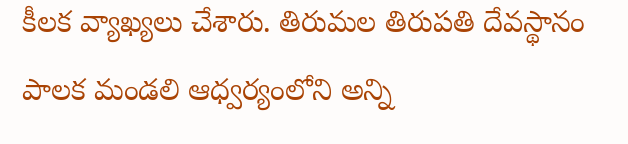కీలక వ్యాఖ్యలు చేశారు. తిరుమల తిరుపతి దేవస్థానం పాలక మండలి ఆధ్వర్యంలోని అన్ని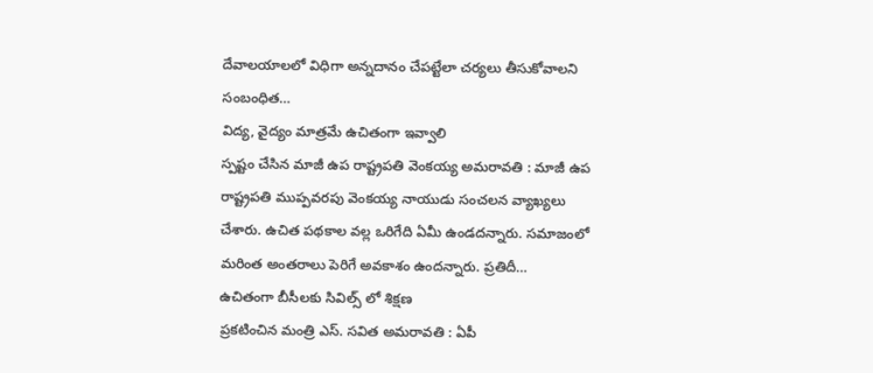దేవాలయాలలో విధిగా అన్నదానం చేపట్టేలా చర్యలు తీసుకోవాలని సంబంధిత…
విద్య, వైద్యం మాత్రమే ఉచితంగా ఇవ్వాలి
స్పష్టం చేసిన మాజీ ఉప రాష్ట్రపతి వెంకయ్య అమరావతి : మాజీ ఉప రాష్ట్రపతి ముప్పవరపు వెంకయ్య నాయుడు సంచలన వ్యాఖ్యలు చేశారు. ఉచిత పథకాల వల్ల ఒరిగేది ఏమీ ఉండదన్నారు. సమాజంలో మరింత అంతరాలు పెరిగే అవకాశం ఉందన్నారు. ప్రతిదీ…
ఉచితంగా బీసీలకు సివిల్స్ లో శిక్షణ
ప్రకటించిన మంత్రి ఎస్. సవిత అమరావతి : ఏపీ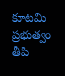కూటమి ప్రభుత్వం తీపి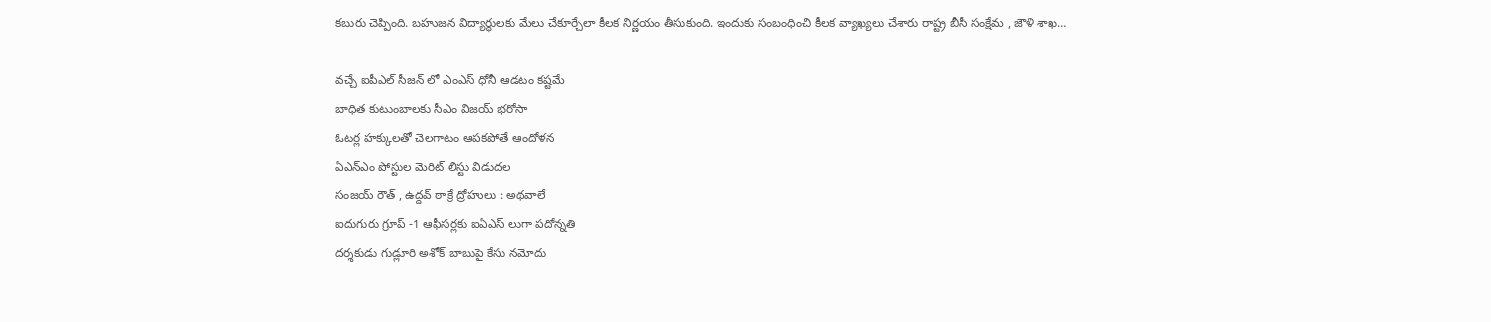కబురు చెప్పింది. బహుజన విద్యార్థులకు మేలు చేకూర్చేలా కీలక నిర్ణయం తీసుకుంది. ఇందుకు సంబంధించి కీలక వ్యాఖ్యలు చేశారు రాష్ట్ర బీసీ సంక్షేమ , జౌళి శాఖ…

వచ్చే ఐపీఎల్ సీజన్ లో ఎంఎస్ ధోనీ ఆడటం కష్టమే
బాధిత కుటుంబాలకు సీఎం విజయ్ భరోసా
ఓటర్ల హక్కులతో చెలగాటం ఆపకపోతే ఆందోళన
ఏఎన్ఎం పోస్టుల మెరిట్ లిస్టు విడుదల
సంజయ్ రౌత్ , ఉద్దవ్ ఠాక్రే ద్రోహులు : అథవాలే
ఐదుగురు గ్రూప్ -1 ఆఫీసర్లకు ఐఏఎస్ లుగా పదోన్నతి
దర్శకుడు గుడ్లూరి అశోక్ బాబుపై కేసు నమోదు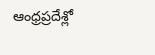ఆంధ్రప్రదేశ్లో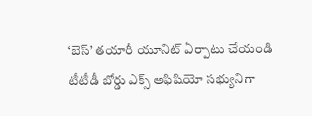‘బెస్’ తయారీ యూనిట్ ఏర్పాటు చేయండి
టీటీడీ బోర్డు ఎక్స్ అఫిషియో సభ్యునిగా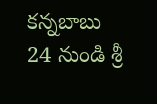కన్నబాబు
24 నుండి శ్రీ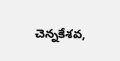చెన్నకేశవ,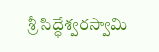శ్రీ సిద్ధేశ్వరస్వామి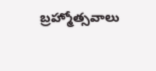బ్రహ్మోత్సవాలు